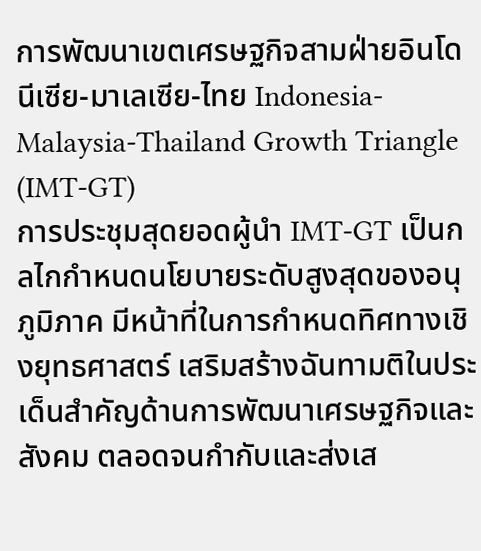การพัฒนาเขตเศรษฐกิจสามฝ่ายอินโดนีเซีย-มาเลเซีย-ไทย Indonesia-Malaysia-Thailand Growth Triangle (IMT-GT)
การประชุมสุดยอดผู้นำ IMT-GT เป็นกลไกกำหนดนโยบายระดับสูงสุดของอนุภูมิภาค มีหน้าที่ในการกำหนดทิศทางเชิงยุทธศาสตร์ เสริมสร้างฉันทามติในประเด็นสำคัญด้านการพัฒนาเศรษฐกิจและสังคม ตลอดจนกำกับและส่งเส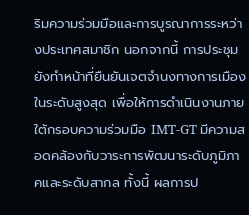ริมความร่วมมือและการบูรณาการระหว่างประเทศสมาชิก นอกจากนี้ การประชุมยังทำหน้าที่ยืนยันเจตจำนงทางการเมืองในระดับสูงสุด เพื่อให้การดำเนินงานภายใต้กรอบความร่วมมือ IMT-GT มีความสอดคล้องกับวาระการพัฒนาระดับภูมิภาคและระดับสากล ทั้งนี้ ผลการป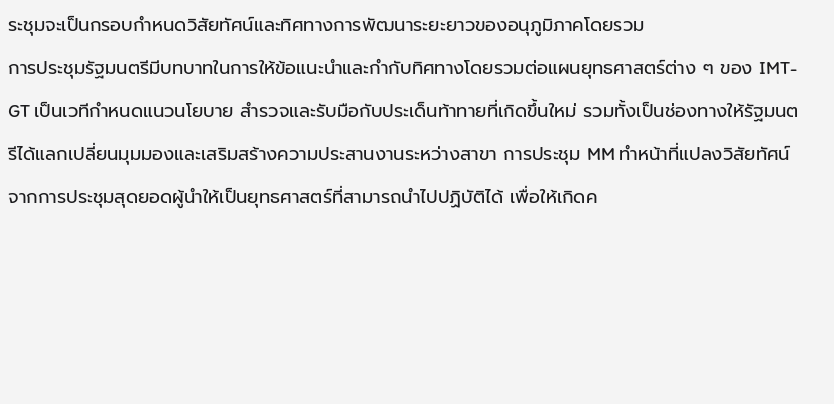ระชุมจะเป็นกรอบกำหนดวิสัยทัศน์และทิศทางการพัฒนาระยะยาวของอนุภูมิภาคโดยรวม
การประชุมรัฐมนตรีมีบทบาทในการให้ข้อแนะนำและกำกับทิศทางโดยรวมต่อแผนยุทธศาสตร์ต่าง ๆ ของ IMT-GT เป็นเวทีกำหนดแนวนโยบาย สำรวจและรับมือกับประเด็นท้าทายที่เกิดขึ้นใหม่ รวมทั้งเป็นช่องทางให้รัฐมนตรีได้แลกเปลี่ยนมุมมองและเสริมสร้างความประสานงานระหว่างสาขา การประชุม MM ทำหน้าที่แปลงวิสัยทัศน์จากการประชุมสุดยอดผู้นำให้เป็นยุทธศาสตร์ที่สามารถนำไปปฏิบัติได้ เพื่อให้เกิดค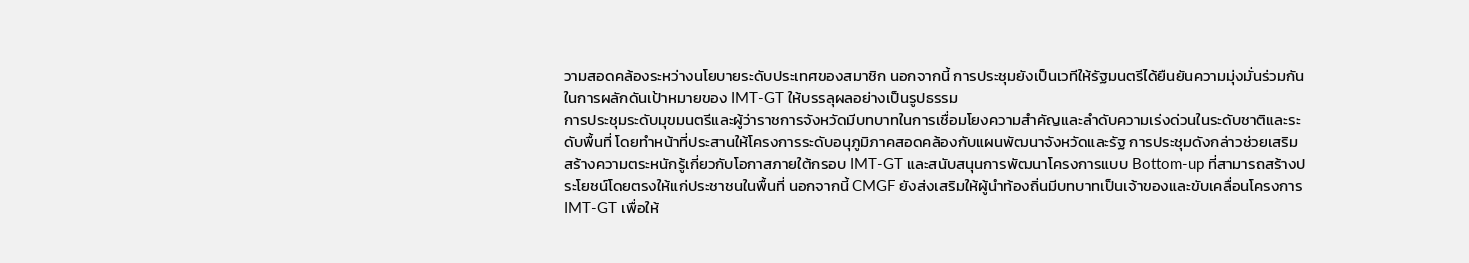วามสอดคล้องระหว่างนโยบายระดับประเทศของสมาชิก นอกจากนี้ การประชุมยังเป็นเวทีให้รัฐมนตรีได้ยืนยันความมุ่งมั่นร่วมกันในการผลักดันเป้าหมายของ IMT-GT ให้บรรลุผลอย่างเป็นรูปธรรม
การประชุมระดับมุขมนตรีและผู้ว่าราชการจังหวัดมีบทบาทในการเชื่อมโยงความสำคัญและลำดับความเร่งด่วนในระดับชาติและระดับพื้นที่ โดยทำหน้าที่ประสานให้โครงการระดับอนุภูมิภาคสอดคล้องกับแผนพัฒนาจังหวัดและรัฐ การประชุมดังกล่าวช่วยเสริมสร้างความตระหนักรู้เกี่ยวกับโอกาสภายใต้กรอบ IMT-GT และสนับสนุนการพัฒนาโครงการแบบ Bottom-up ที่สามารถสร้างประโยชน์โดยตรงให้แก่ประชาชนในพื้นที่ นอกจากนี้ CMGF ยังส่งเสริมให้ผู้นำท้องถิ่นมีบทบาทเป็นเจ้าของและขับเคลื่อนโครงการ IMT-GT เพื่อให้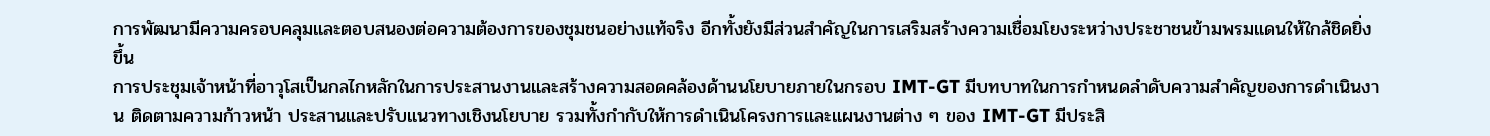การพัฒนามีความครอบคลุมและตอบสนองต่อความต้องการของชุมชนอย่างแท้จริง อีกทั้งยังมีส่วนสำคัญในการเสริมสร้างความเชื่อมโยงระหว่างประชาชนข้ามพรมแดนให้ใกล้ชิดยิ่งขึ้น
การประชุมเจ้าหน้าที่อาวุโสเป็นกลไกหลักในการประสานงานและสร้างความสอดคล้องด้านนโยบายภายในกรอบ IMT-GT มีบทบาทในการกำหนดลำดับความสำคัญของการดำเนินงาน ติดตามความก้าวหน้า ประสานและปรับแนวทางเชิงนโยบาย รวมทั้งกำกับให้การดำเนินโครงการและแผนงานต่าง ๆ ของ IMT-GT มีประสิ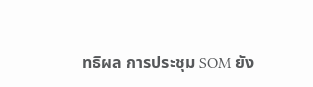ทธิผล การประชุม SOM ยัง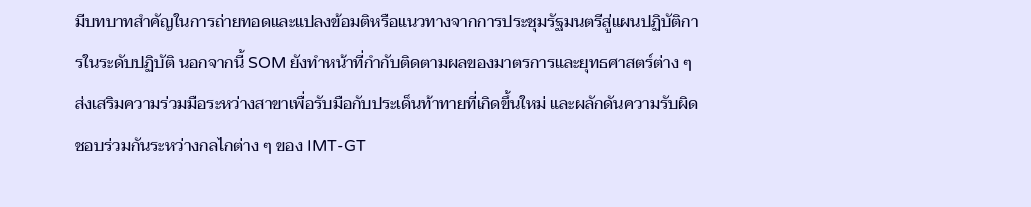มีบทบาทสำคัญในการถ่ายทอดและแปลงข้อมติหรือแนวทางจากการประชุมรัฐมนตรีสู่แผนปฏิบัติการในระดับปฏิบัติ นอกจากนี้ SOM ยังทำหน้าที่กำกับติดตามผลของมาตรการและยุทธศาสตร์ต่าง ๆ ส่งเสริมความร่วมมือระหว่างสาขาเพื่อรับมือกับประเด็นท้าทายที่เกิดขึ้นใหม่ และผลักดันความรับผิดชอบร่วมกันระหว่างกลไกต่าง ๆ ของ IMT-GT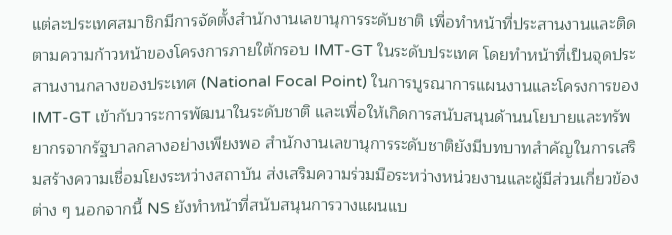แต่ละประเทศสมาชิกมีการจัดตั้งสำนักงานเลขานุการระดับชาติ เพื่อทำหน้าที่ประสานงานและติดตามความก้าวหน้าของโครงการภายใต้กรอบ IMT-GT ในระดับประเทศ โดยทำหน้าที่เป็นจุดประสานงานกลางของประเทศ (National Focal Point) ในการบูรณาการแผนงานและโครงการของ IMT-GT เข้ากับวาระการพัฒนาในระดับชาติ และเพื่อให้เกิดการสนับสนุนด้านนโยบายและทรัพยากรจากรัฐบาลกลางอย่างเพียงพอ สำนักงานเลขานุการระดับชาติยังมีบทบาทสำคัญในการเสริมสร้างความเชื่อมโยงระหว่างสถาบัน ส่งเสริมความร่วมมือระหว่างหน่วยงานและผู้มีส่วนเกี่ยวข้องต่าง ๆ นอกจากนี้ NS ยังทำหน้าที่สนับสนุนการวางแผนแบ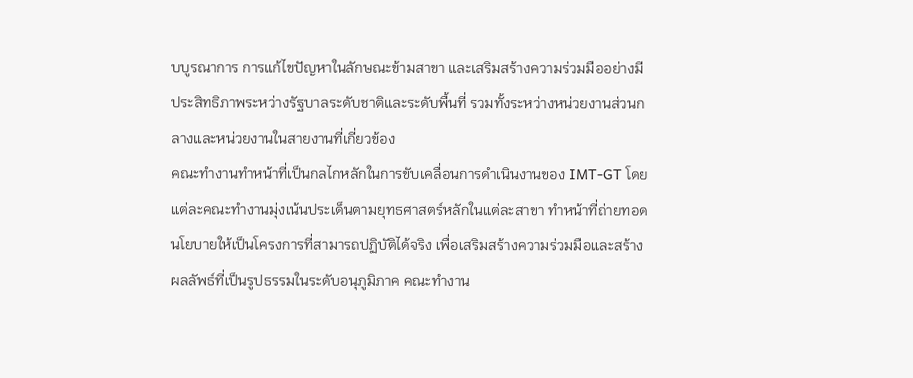บบูรณาการ การแก้ไขปัญหาในลักษณะข้ามสาขา และเสริมสร้างความร่วมมืออย่างมีประสิทธิภาพระหว่างรัฐบาลระดับชาติและระดับพื้นที่ รวมทั้งระหว่างหน่วยงานส่วนกลางและหน่วยงานในสายงานที่เกี่ยวข้อง
คณะทำงานทำหน้าที่เป็นกลไกหลักในการขับเคลื่อนการดำเนินงานของ IMT-GT โดยแต่ละคณะทำงานมุ่งเน้นประเด็นตามยุทธศาสตร์หลักในแต่ละสาขา ทำหน้าที่ถ่ายทอดนโยบายให้เป็นโครงการที่สามารถปฏิบัติได้จริง เพื่อเสริมสร้างความร่วมมือและสร้างผลลัพธ์ที่เป็นรูปธรรมในระดับอนุภูมิภาค คณะทำงาน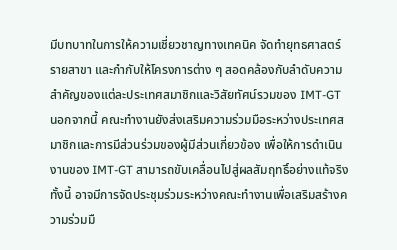มีบทบาทในการให้ความเชี่ยวชาญทางเทคนิค จัดทำยุทธศาสตร์รายสาขา และกำกับให้โครงการต่าง ๆ สอดคล้องกับลำดับความสำคัญของแต่ละประเทศสมาชิกและวิสัยทัศน์รวมของ IMT-GT นอกจากนี้ คณะทำงานยังส่งเสริมความร่วมมือระหว่างประเทศสมาชิกและการมีส่วนร่วมของผู้มีส่วนเกี่ยวข้อง เพื่อให้การดำเนินงานของ IMT-GT สามารถขับเคลื่อนไปสู่ผลสัมฤทธิ์อย่างแท้จริง ทั้งนี้ อาจมีการจัดประชุมร่วมระหว่างคณะทำงานเพื่อเสริมสร้างความร่วมมื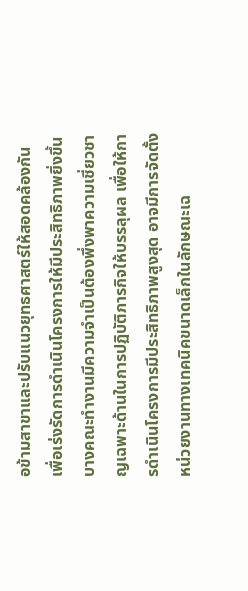อข้ามสาขาและปรับแนวยุทธศาสตร์ให้สอดคล้องกัน เพื่อเร่งรัดการดำเนินโครงการให้มีประสิทธิภาพยิ่งขึ้นบางคณะทำงานมีความจำเป็นต้องพึ่งพาความเชี่ยวชาญเฉพาะด้านในการปฏิบัติภารกิจให้บรรลุผล เพื่อให้การดำเนินโครงการมีประสิทธิภาพสูงสุด อาจมีการจัดตั้งหน่วยงานทางเทคนิคขนาดเล็กในลักษณะเฉ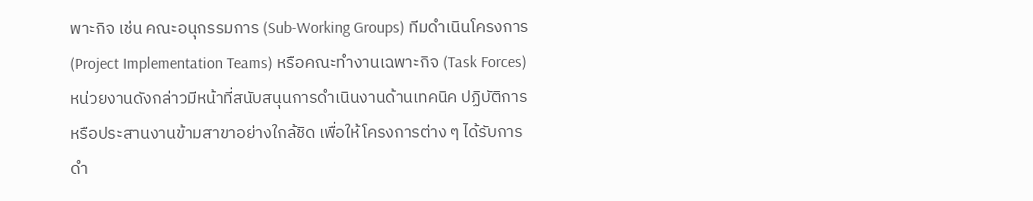พาะกิจ เช่น คณะอนุกรรมการ (Sub-Working Groups) ทีมดำเนินโครงการ (Project Implementation Teams) หรือคณะทำงานเฉพาะกิจ (Task Forces) หน่วยงานดังกล่าวมีหน้าที่สนับสนุนการดำเนินงานด้านเทคนิค ปฏิบัติการ หรือประสานงานข้ามสาขาอย่างใกล้ชิด เพื่อให้โครงการต่าง ๆ ได้รับการดำ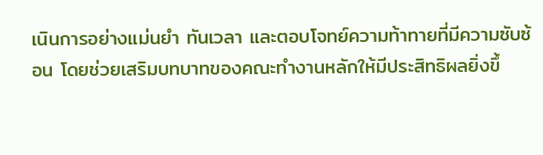เนินการอย่างแม่นยำ ทันเวลา และตอบโจทย์ความท้าทายที่มีความซับซ้อน โดยช่วยเสริมบทบาทของคณะทำงานหลักให้มีประสิทธิผลยิ่งขึ้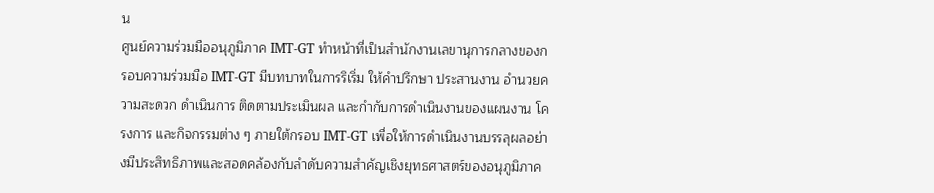น
ศูนย์ความร่วมมืออนุภูมิภาค IMT-GT ทำหน้าที่เป็นสำนักงานเลขานุการกลางของกรอบความร่วมมือ IMT-GT มีบทบาทในการริเริ่ม ให้คำปรึกษา ประสานงาน อำนวยความสะดวก ดำเนินการ ติดตามประเมินผล และกำกับการดำเนินงานของแผนงาน โครงการ และกิจกรรมต่าง ๆ ภายใต้กรอบ IMT-GT เพื่อให้การดำเนินงานบรรลุผลอย่างมีประสิทธิภาพและสอดคล้องกับลำดับความสำคัญเชิงยุทธศาสตร์ของอนุภูมิภาค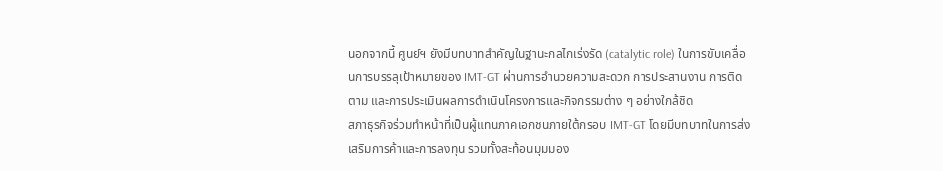นอกจากนี้ ศูนย์ฯ ยังมีบทบาทสำคัญในฐานะกลไกเร่งรัด (catalytic role) ในการขับเคลื่อนการบรรลุเป้าหมายของ IMT-GT ผ่านการอำนวยความสะดวก การประสานงาน การติดตาม และการประเมินผลการดำเนินโครงการและกิจกรรมต่าง ๆ อย่างใกล้ชิด
สภาธุรกิจร่วมทำหน้าที่เป็นผู้แทนภาคเอกชนภายใต้กรอบ IMT-GT โดยมีบทบาทในการส่งเสริมการค้าและการลงทุน รวมทั้งสะท้อนมุมมอง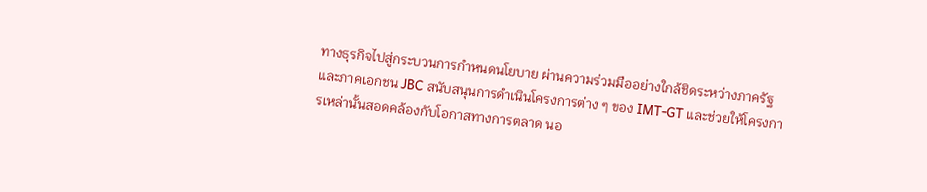ทางธุรกิจไปสู่กระบวนการกำหนดนโยบาย ผ่านความร่วมมืออย่างใกล้ชิดระหว่างภาครัฐและภาคเอกชน JBC สนับสนุนการดำเนินโครงการต่าง ๆ ของ IMT-GT และช่วยให้โครงการเหล่านั้นสอดคล้องกับโอกาสทางการตลาด นอ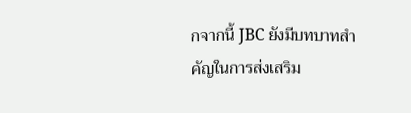กจากนี้ JBC ยังมีบทบาทสำคัญในการส่งเสริม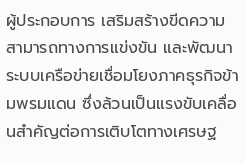ผู้ประกอบการ เสริมสร้างขีดความสามารถทางการแข่งขัน และพัฒนาระบบเครือข่ายเชื่อมโยงภาคธุรกิจข้ามพรมแดน ซึ่งล้วนเป็นแรงขับเคลื่อนสำคัญต่อการเติบโตทางเศรษฐ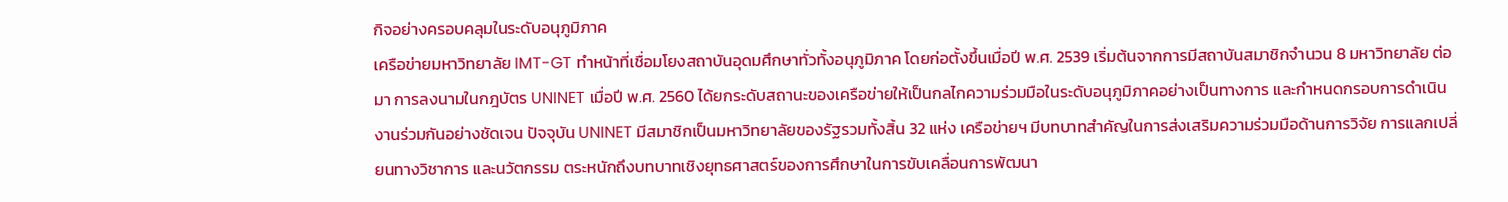กิจอย่างครอบคลุมในระดับอนุภูมิภาค
เครือข่ายมหาวิทยาลัย IMT-GT ทำหน้าที่เชื่อมโยงสถาบันอุดมศึกษาทั่วทั้งอนุภูมิภาค โดยก่อตั้งขึ้นเมื่อปี พ.ศ. 2539 เริ่มต้นจากการมีสถาบันสมาชิกจำนวน 8 มหาวิทยาลัย ต่อมา การลงนามในกฎบัตร UNINET เมื่อปี พ.ศ. 2560 ได้ยกระดับสถานะของเครือข่ายให้เป็นกลไกความร่วมมือในระดับอนุภูมิภาคอย่างเป็นทางการ และกำหนดกรอบการดำเนินงานร่วมกันอย่างชัดเจน ปัจจุบัน UNINET มีสมาชิกเป็นมหาวิทยาลัยของรัฐรวมทั้งสิ้น 32 แห่ง เครือข่ายฯ มีบทบาทสำคัญในการส่งเสริมความร่วมมือด้านการวิจัย การแลกเปลี่ยนทางวิชาการ และนวัตกรรม ตระหนักถึงบทบาทเชิงยุทธศาสตร์ของการศึกษาในการขับเคลื่อนการพัฒนา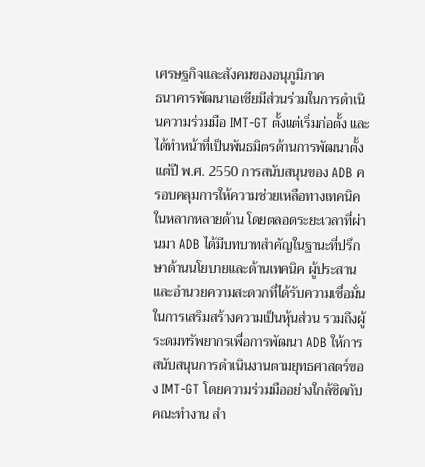เศรษฐกิจและสังคมของอนุภูมิภาค
ธนาคารพัฒนาเอเชียมีส่วนร่วมในการดำเนินความร่วมมือ IMT-GT ตั้งแต่เริ่มก่อตั้ง และได้ทำหน้าที่เป็นพันธมิตรด้านการพัฒนาตั้งแต่ปี พ.ศ. 2550 การสนับสนุนของ ADB ครอบคลุมการให้ความช่วยเหลือทางเทคนิคในหลากหลายด้าน โดยตลอดระยะเวลาที่ผ่านมา ADB ได้มีบทบาทสำคัญในฐานะที่ปรึกษาด้านนโยบายและด้านเทคนิค ผู้ประสานและอำนวยความสะดวกที่ได้รับความเชื่อมั่นในการเสริมสร้างความเป็นหุ้นส่วน รวมถึงผู้ระดมทรัพยากรเพื่อการพัฒนา ADB ให้การสนับสนุนการดำเนินงานตามยุทธศาสตร์ของ IMT-GT โดยความร่วมมืออย่างใกล้ชิดกับคณะทำงาน สำ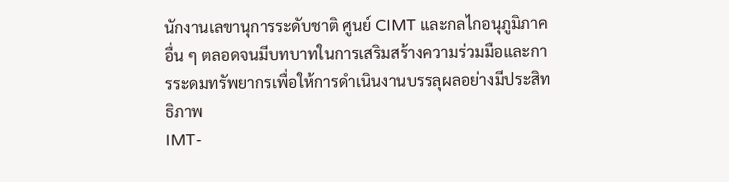นักงานเลขานุการระดับชาติ ศูนย์ CIMT และกลไกอนุภูมิภาคอื่น ๆ ตลอดจนมีบทบาทในการเสริมสร้างความร่วมมือและการระดมทรัพยากรเพื่อให้การดำเนินงานบรรลุผลอย่างมีประสิทธิภาพ
IMT-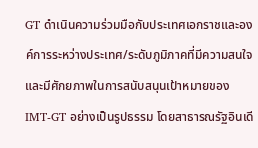GT ดำเนินความร่วมมือกับประเทศเอกราชและองค์การระหว่างประเทศ/ระดับภูมิภาคที่มีความสนใจและมีศักยภาพในการสนับสนุนเป้าหมายของ IMT-GT อย่างเป็นรูปธรรม โดยสาธารณรัฐอินเดี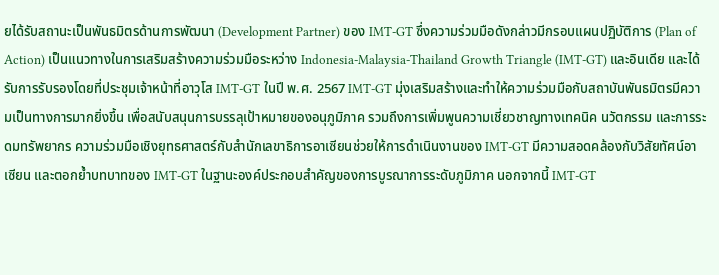ยได้รับสถานะเป็นพันธมิตรด้านการพัฒนา (Development Partner) ของ IMT-GT ซึ่งความร่วมมือดังกล่าวมีกรอบแผนปฏิบัติการ (Plan of Action) เป็นแนวทางในการเสริมสร้างความร่วมมือระหว่าง Indonesia-Malaysia-Thailand Growth Triangle (IMT-GT) และอินเดีย และได้รับการรับรองโดยที่ประชุมเจ้าหน้าที่อาวุโส IMT-GT ในปี พ.ศ. 2567 IMT-GT มุ่งเสริมสร้างและทำให้ความร่วมมือกับสถาบันพันธมิตรมีความเป็นทางการมากยิ่งขึ้น เพื่อสนับสนุนการบรรลุเป้าหมายของอนุภูมิภาค รวมถึงการเพิ่มพูนความเชี่ยวชาญทางเทคนิค นวัตกรรม และการระดมทรัพยากร ความร่วมมือเชิงยุทธศาสตร์กับสำนักเลขาธิการอาเซียนช่วยให้การดำเนินงานของ IMT-GT มีความสอดคล้องกับวิสัยทัศน์อาเซียน และตอกย้ำบทบาทของ IMT-GT ในฐานะองค์ประกอบสำคัญของการบูรณาการระดับภูมิภาค นอกจากนี้ IMT-GT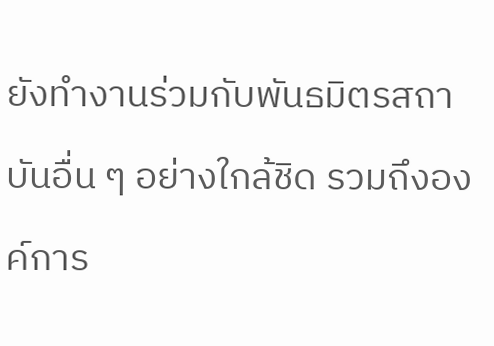ยังทำงานร่วมกับพันธมิตรสถาบันอื่น ๆ อย่างใกล้ชิด รวมถึงองค์การ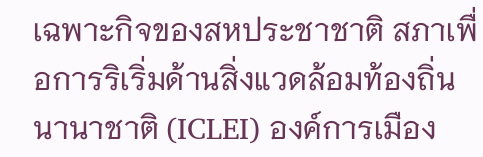เฉพาะกิจของสหประชาชาติ สภาเพื่อการริเริ่มด้านสิ่งแวดล้อมท้องถิ่นนานาชาติ (ICLEI) องค์การเมือง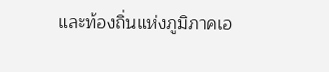และท้องถิ่นแห่งภูมิภาคเอ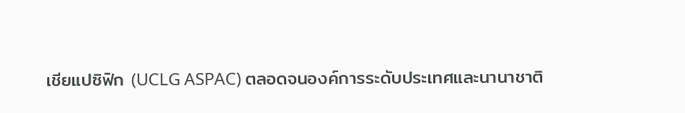เชียแปซิฟิก (UCLG ASPAC) ตลอดจนองค์การระดับประเทศและนานาชาติ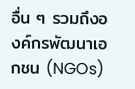อื่น ๆ รวมถึงองค์กรพัฒนาเอกชน (NGOs)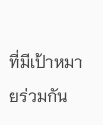ที่มีเป้าหมายร่วมกัน